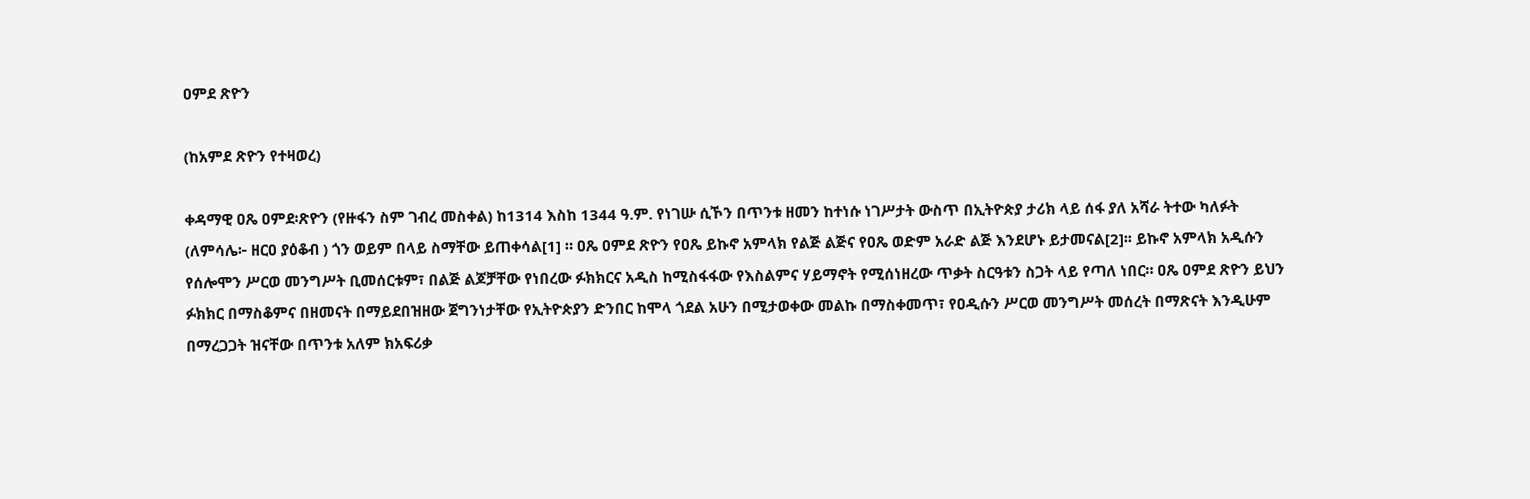ዐምደ ጽዮን

(ከአምደ ጽዮን የተዛወረ)

ቀዳማዊ ዐጼ ዐምደ፡ጽዮን (የዙፋን ስም ገብረ መስቀል) ከ1314 እስከ 1344 ዓ.ም. የነገሡ ሲኾን በጥንቱ ዘመን ከተነሱ ነገሥታት ውስጥ በኢትዮጵያ ታሪክ ላይ ሰፋ ያለ አሻራ ትተው ካለፉት (ለምሳሌ፦ ዘርዐ ያዕቆብ ) ጎን ወይም በላይ ስማቸው ይጠቀሳል[1] ። ዐጼ ዐምደ ጽዮን የዐጼ ይኩኖ አምላክ የልጅ ልጅና የዐጼ ወድም አራድ ልጅ እንደሆኑ ይታመናል[2]፡፡ ይኩኖ አምላክ አዲሱን የሰሎሞን ሥርወ መንግሥት ቢመሰርቱም፣ በልጅ ልጆቻቸው የነበረው ፉክክርና አዲስ ከሚስፋፋው የእስልምና ሃይማኖት የሚሰነዘረው ጥቃት ስርዓቱን ስጋት ላይ የጣለ ነበር። ዐጼ ዐምደ ጽዮን ይህን ፉክክር በማስቆምና በዘመናት በማይደበዝዘው ጀግንነታቸው የኢትዮጵያን ድንበር ከሞላ ጎደል አሁን በሚታወቀው መልኩ በማስቀመጥ፣ የዐዲሱን ሥርወ መንግሥት መሰረት በማጽናት እንዲሁም በማረጋጋት ዝናቸው በጥንቱ አለም ክአፍሪቃ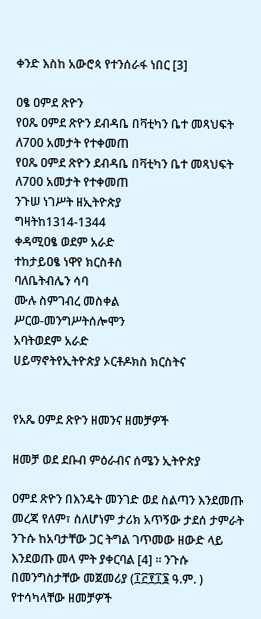ቀንድ እስከ አውሮጳ የተንሰራፋ ነበር [3]

ዐፄ ዐምደ ጽዮን
የዐጼ ዐምደ ጽዮን ደብዳቤ በቫቲካን ቤተ መጻህፍት ለ700 አመታት የተቀመጠ
የዐጼ ዐምደ ጽዮን ደብዳቤ በቫቲካን ቤተ መጻህፍት ለ700 አመታት የተቀመጠ
ንጉሠ ነገሥት ዘኢትዮጵያ
ግዛትከ1314-1344
ቀዳሚዐፄ ወደም አራድ
ተከታይዐፄ ነዋየ ክርስቶስ
ባለቤትብሌን ሳባ
ሙሉ ስምገብረ መስቀል
ሥርወ-መንግሥትሰሎሞን
አባትወደም አራድ
ሀይማኖትየኢትዮጵያ ኦርቶዶክስ ክርስትና


የአጼ ዐምደ ጽዮን ዘመንና ዘመቻዎች

ዘመቻ ወደ ደቡብ ምዕራብና ሰሜን ኢትዮጵያ

ዐምደ ጽዮን በእንዴት መንገድ ወደ ስልጣን እንደመጡ መረጃ የለም፣ ስለሆነም ታሪክ አጥኝው ታደሰ ታምራት ንጉሱ ከአባታቸው ጋር ትግል ገጥመው ዘውድ ላይ እንደወጡ መላ ምት ያቀርባል [4] ። ንጉሱ በመንግስታቸው መጀመሪያ (፲፫፻፲፮ ዓ.ም. ) የተሳካላቸው ዘመቻዎች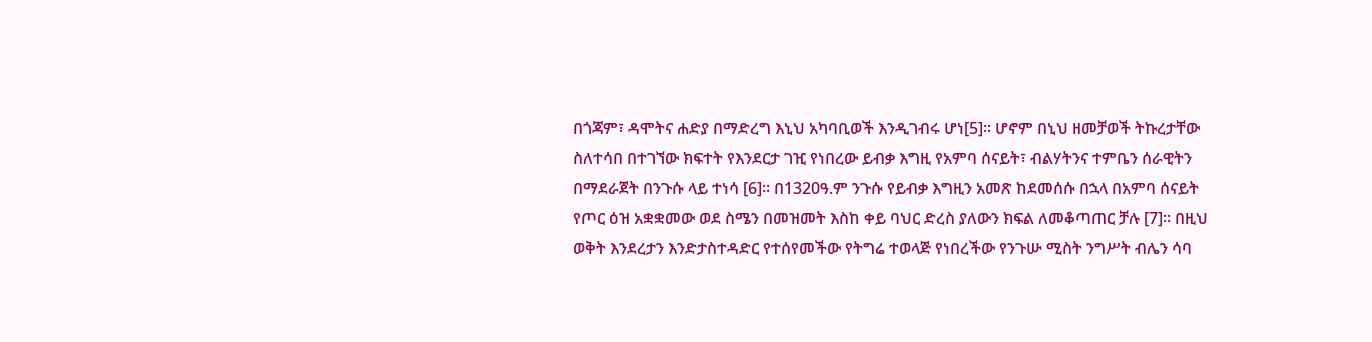በጎጃም፣ ዳሞትና ሐድያ በማድረግ እኒህ አካባቢወች እንዲገብሩ ሆነ[5]። ሆኖም በኒህ ዘመቻወች ትኩረታቸው ስለተሳበ በተገኘው ክፍተት የእንደርታ ገዢ የነበረው ይብቃ እግዚ የአምባ ሰናይት፣ ብልሃትንና ተምቤን ሰራዊትን በማደራጀት በንጉሱ ላይ ተነሳ [6]። በ1320ዓ.ም ንጉሱ የይብቃ እግዚን አመጽ ከደመሰሱ በኋላ በአምባ ሰናይት የጦር ዕዝ አቋቋመው ወደ ስሜን በመዝመት እስከ ቀይ ባህር ድረስ ያለውን ክፍል ለመቆጣጠር ቻሉ [7]። በዚህ ወቅት እንደረታን እንድታስተዳድር የተሰየመችው የትግሬ ተወላጅ የነበረችው የንጉሡ ሚስት ንግሥት ብሌን ሳባ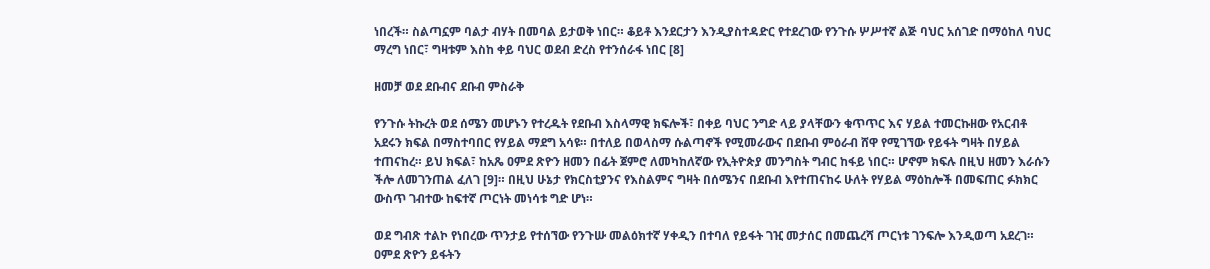ነበረች። ስልጣኗም ባልታ ብሃት በመባል ይታወቅ ነበር። ቆይቶ እንደርታን እንዲያስተዳድር የተደረገው የንጉሱ ሦሥተኛ ልጅ ባህር አሰገድ በማዕከለ ባህር ማረግ ነበር፣ ግዛቱም እስከ ቀይ ባህር ወደብ ድረስ የተንሰራፋ ነበር [8]

ዘመቻ ወደ ደቡብና ደቡብ ምስራቅ

የንጉሱ ትኩረት ወደ ሰሜን መሆኑን የተረዱት የደቡብ እስላማዊ ክፍሎች፣ በቀይ ባህር ንግድ ላይ ያላቸውን ቁጥጥር እና ሃይል ተመርኩዘው የአርብቶ አደሩን ክፍል በማስተባበር የሃይል ማደግ አሳዩ። በተለይ በወላስማ ሱልጣኖች የሚመራውና በደቡብ ምዕራብ ሸዋ የሚገኘው የይፋት ግዛት በሃይል ተጠናከረ። ይህ ክፍል፣ ከአጼ ዐምደ ጽዮን ዘመን በፊት ጀምሮ ለመካከለኛው የኢትዮጵያ መንግስት ግብር ከፋይ ነበር። ሆኖም ክፍሉ በዚህ ዘመን እራሱን ችሎ ለመገንጠል ፈለገ [9]። በዚህ ሁኔታ የክርስቲያንና የእስልምና ግዛት በሰሜንና በደቡብ እየተጠናከሩ ሁለት የሃይል ማዕከሎች በመፍጠር ፉክክር ውስጥ ገብተው ከፍተኛ ጦርነት መነሳቱ ግድ ሆነ።

ወደ ግብጽ ተልኮ የነበረው ጥንታይ የተሰኘው የንጉሡ መልዕክተኛ ሃቀዲን በተባለ የይፋት ገዢ መታሰር በመጨረሻ ጦርነቱ ገንፍሎ እንዲወጣ አደረገ። ዐምደ ጽዮን ይፋትን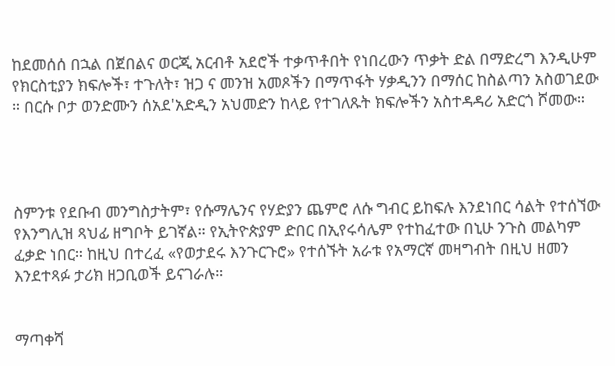ከደመሰሰ በኋል በጀበልና ወርጂ አርብቶ አደሮች ተቃጥቶበት የነበረውን ጥቃት ድል በማድረግ እንዲሁም የክርስቲያን ክፍሎች፣ ተጉለት፣ ዝጋ ና መንዝ አመጾችን በማጥፋት ሃቃዲንን በማሰር ከስልጣን አስወገደው ። በርሱ ቦታ ወንድሙን ሰአደ'አድዲን አህመድን ከላይ የተገለጹት ክፍሎችን አስተዳዳሪ አድርጎ ሾመው።




ስምንቱ የደቡብ መንግስታትም፣ የሱማሌንና የሃድያን ጨምሮ ለሱ ግብር ይከፍሉ እንደነበር ሳልት የተሰኘው የእንግሊዝ ጻህፊ ዘግቦት ይገኛል። የኢትዮጵያም ድበር በኢየሩሳሌም የተከፈተው በኒሁ ንጉስ መልካም ፈቃድ ነበር። ከዚህ በተረፈ «የወታደሩ እንጉርጉሮ» የተሰኙት አራቱ የአማርኛ መዛግብት በዚህ ዘመን እንደተጻፉ ታሪክ ዘጋቢወች ይናገራሉ።


ማጣቀሻ